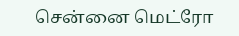சென்னை மெட்ரோ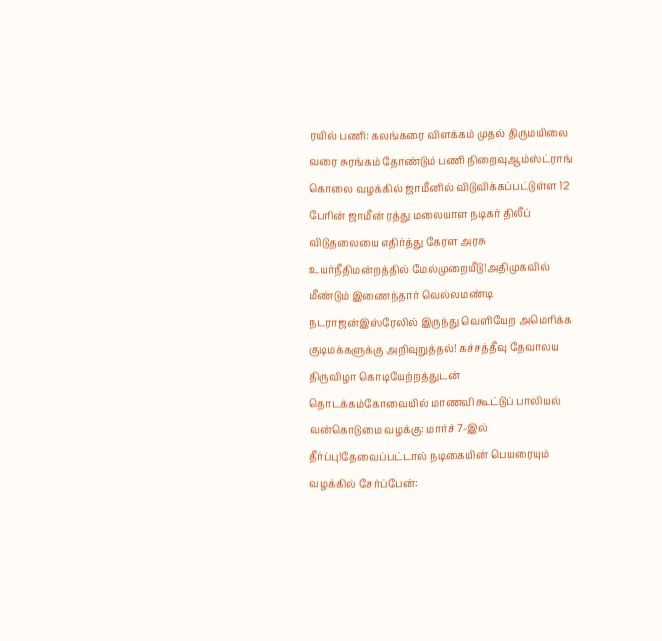ரயில் பணி: கலங்கரை விளக்கம் முதல் திருமயிலை வரை சுரங்கம் தோண்டும் பணி நிறைவுஆம்ஸ்ட்ராங் கொலை வழக்கில் ஜாமீனில் விடுவிக்கப்பட்டுள்ள 12 பேரின் ஜாமீன் ரத்து மலையாள நடிகர் திலீப் விடுதலையை எதிர்த்து கேரள அரசு உயர்நீதிமன்றத்தில் மேல்முறையீடு!அதிமுகவில் மீண்டும் இணைந்தார் வெல்லமண்டி நடராஜன்இஸ்ரேலில் இருந்து வெளியேற அமெரிக்க குடிமக்களுக்கு அறிவுறுத்தல்! கச்சத்தீவு தேவாலய திருவிழா கொடியேற்றத்துடன் தொடக்கம்கோவையில் மாணவி கூட்டுப் பாலியல் வன்கொடுமை வழக்கு: மார்ச் 7-இல் தீர்ப்பு!தேவைப்பட்டால் நடிகையின் பெயரையும் வழக்கில் சேர்ப்பேன்: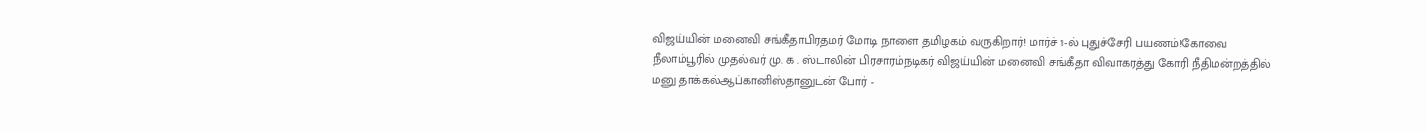விஜய்யின் மனைவி சங்கீதாபிரதமர் மோடி நாளை தமிழகம் வருகிறார்! மார்ச் 1-ல் புதுச்சேரி பயணம்!கோவை நீலாம்பூரில் முதல்வர் மு. க . ஸ்டாலின் பிரசாரம்நடிகர் விஜய்யின் மனைவி சங்கீதா விவாகரத்து கோரி நீதிமன்றத்தில் மனு தாக்கல்ஆப்கானிஸ்தானுடன் போர் -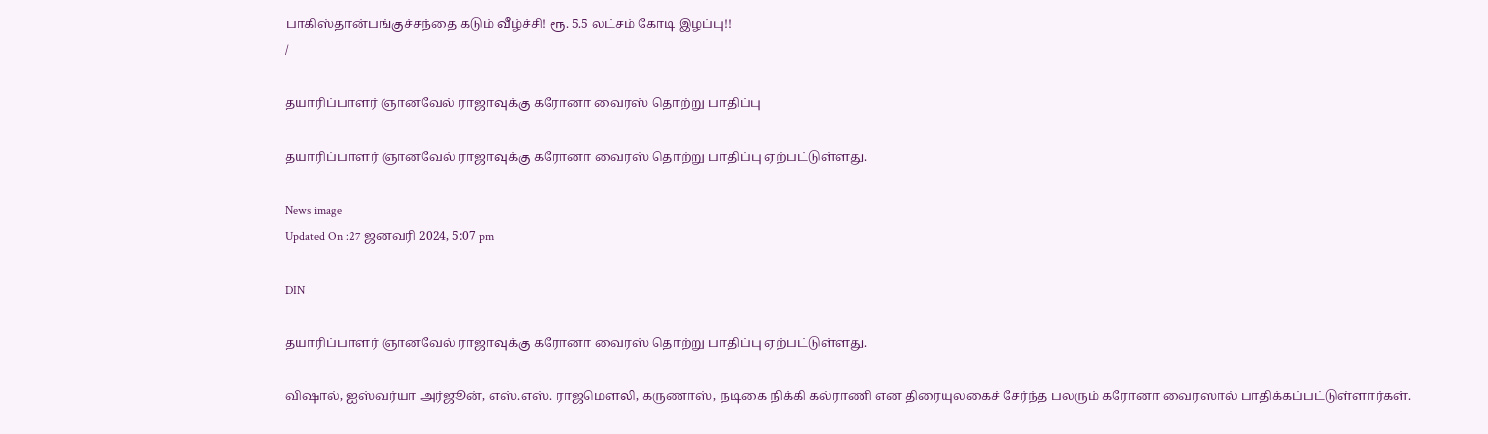பாகிஸ்தான்பங்குச்சந்தை கடும் வீழ்ச்சி! ரூ. 5.5 லட்சம் கோடி இழப்பு!!
/

தயாரிப்பாளர் ஞானவேல் ராஜாவுக்கு கரோனா வைரஸ் தொற்று பாதிப்பு

தயாரிப்பாளர் ஞானவேல் ராஜாவுக்கு கரோனா வைரஸ் தொற்று பாதிப்பு ஏற்பட்டுள்ளது.

News image
Updated On :27 ஜனவரி 2024, 5:07 pm

DIN

தயாரிப்பாளர் ஞானவேல் ராஜாவுக்கு கரோனா வைரஸ் தொற்று பாதிப்பு ஏற்பட்டுள்ளது.

விஷால், ஐஸ்வர்யா அர்ஜூன், எஸ்.எஸ். ராஜமெளலி, கருணாஸ், நடிகை நிக்கி கல்ராணி என திரையுலகைச் சேர்ந்த பலரும் கரோனா வைரஸால் பாதிக்கப்பட்டுள்ளார்கள்.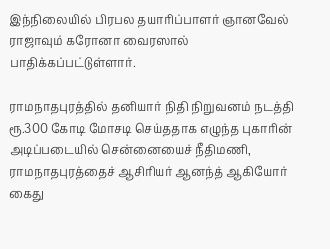இந்நிலையில் பிரபல தயாரிப்பாளர் ஞானவேல் ராஜாவும் கரோனா வைரஸால் பாதிக்கப்பட்டுள்ளார்.

ராமநாதபுரத்தில் தனியார் நிதி நிறுவனம் நடத்தி ரூ.300 கோடி மோசடி செய்ததாக எழுந்த புகாரின் அடிப்படையில் சென்னையைச் நீதிமணி, ராமநாதபுரத்தைச் ஆசிரியர் ஆனந்த் ஆகியோர் கைது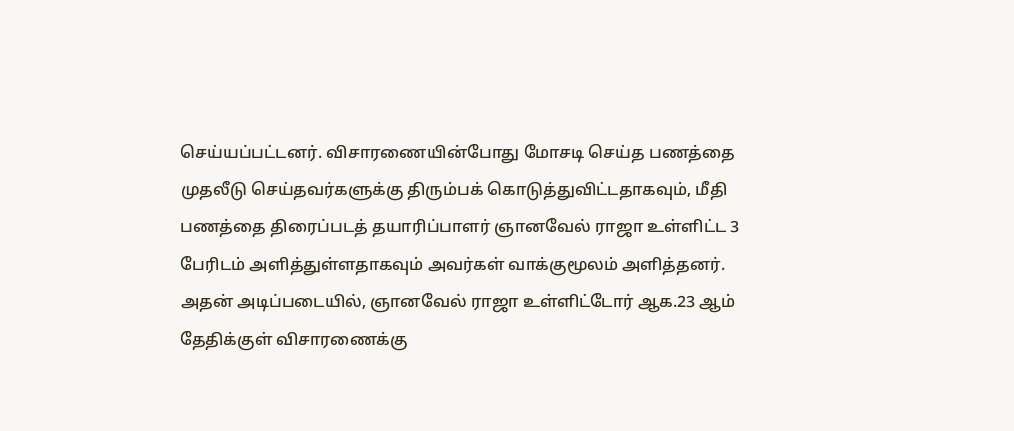செய்யப்பட்டனர். விசாரணையின்போது மோசடி செய்த பணத்தை முதலீடு செய்தவர்களுக்கு திரும்பக் கொடுத்துவிட்டதாகவும், மீதி பணத்தை திரைப்படத் தயாரிப்பாளர் ஞானவேல் ராஜா உள்ளிட்ட 3 பேரிடம் அளித்துள்ளதாகவும் அவர்கள் வாக்குமூலம் அளித்தனர். அதன் அடிப்படையில், ஞானவேல் ராஜா உள்ளிட்டோர் ஆக.23 ஆம் தேதிக்குள் விசாரணைக்கு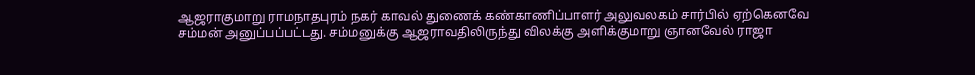ஆஜராகுமாறு ராமநாதபுரம் நகர் காவல் துணைக் கண்காணிப்பாளர் அலுவலகம் சார்பில் ஏற்கெனவே சம்மன் அனுப்பப்பட்டது. சம்மனுக்கு ஆஜராவதிலிருந்து விலக்கு அளிக்குமாறு ஞானவேல் ராஜா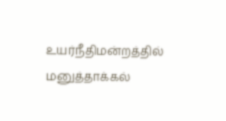உயர்நீதிமன்றத்தில் மனுத்தாக்கல்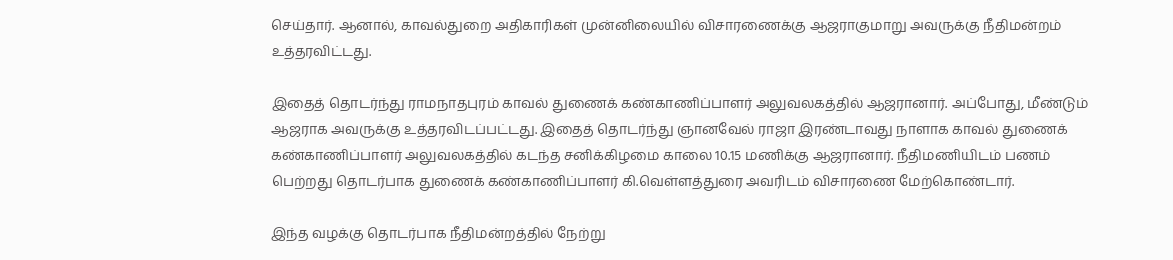செய்தார். ஆனால், காவல்துறை அதிகாரிகள் முன்னிலையில் விசாரணைக்கு ஆஜராகுமாறு அவருக்கு நீதிமன்றம் உத்தரவிட்டது.

இதைத் தொடர்ந்து ராமநாதபுரம் காவல் துணைக் கண்காணிப்பாளர் அலுவலகத்தில் ஆஜரானார். அப்போது, மீண்டும் ஆஜராக அவருக்கு உத்தரவிடப்பட்டது. இதைத் தொடர்ந்து ஞானவேல் ராஜா இரண்டாவது நாளாக காவல் துணைக் கண்காணிப்பாளர் அலுவலகத்தில் கடந்த சனிக்கிழமை காலை 10.15 மணிக்கு ஆஜரானார். நீதிமணியிடம் பணம் பெற்றது தொடர்பாக துணைக் கண்காணிப்பாளர் கி.வெள்ளத்துரை அவரிடம் விசாரணை மேற்கொண்டார்.

இந்த வழக்கு தொடர்பாக நீதிமன்றத்தில் நேற்று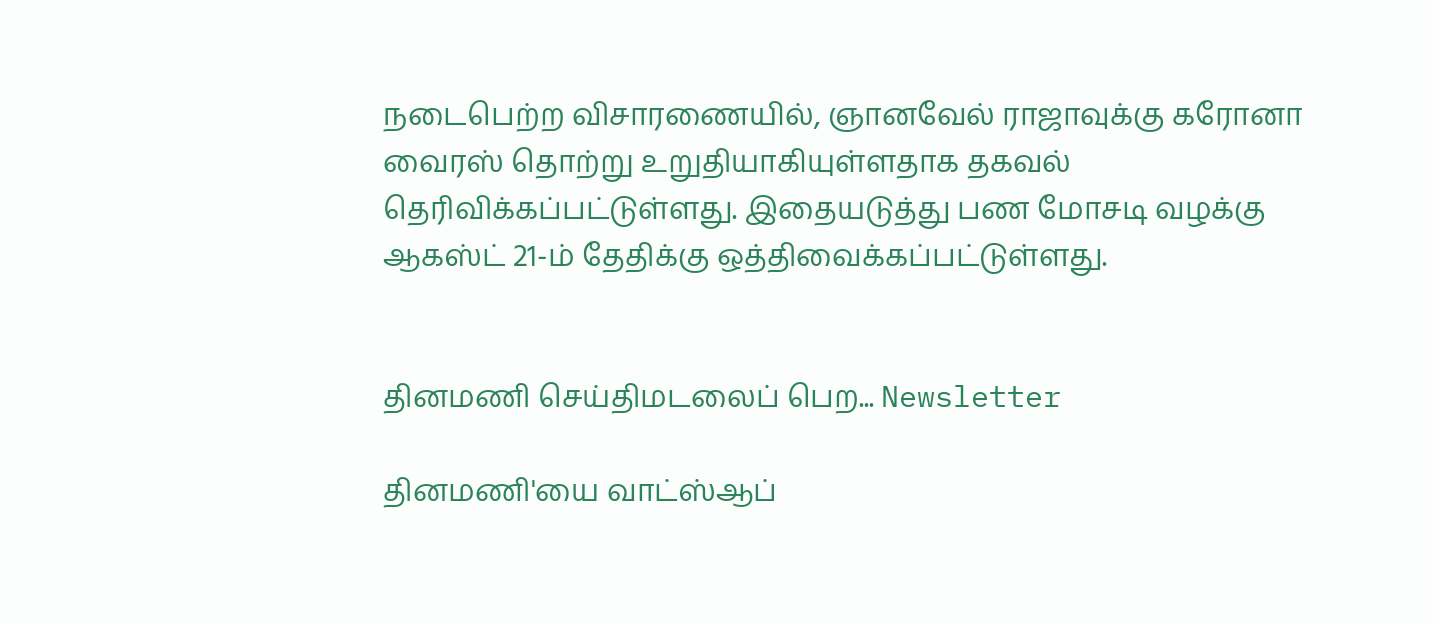நடைபெற்ற விசாரணையில், ஞானவேல் ராஜாவுக்கு கரோனா வைரஸ் தொற்று உறுதியாகியுள்ளதாக தகவல் தெரிவிக்கப்பட்டுள்ளது. இதையடுத்து பண மோசடி வழக்கு ஆகஸ்ட் 21-ம் தேதிக்கு ஒத்திவைக்கப்பட்டுள்ளது.


தினமணி செய்திமடலைப் பெற... Newsletter

தினமணி'யை வாட்ஸ்ஆப்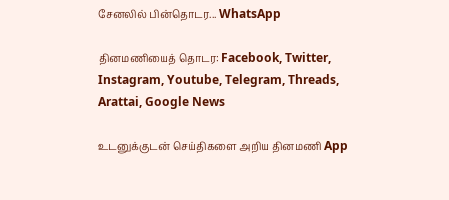சேனலில் பின்தொடர... WhatsApp

தினமணியைத் தொடர: Facebook, Twitter, Instagram, Youtube, Telegram, Threads, Arattai, Google News

உடனுக்குடன் செய்திகளை அறிய தினமணி App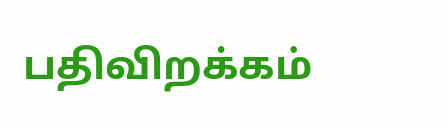பதிவிறக்கம்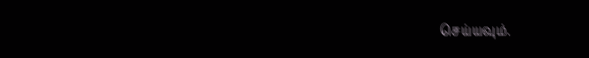செய்யவும்.